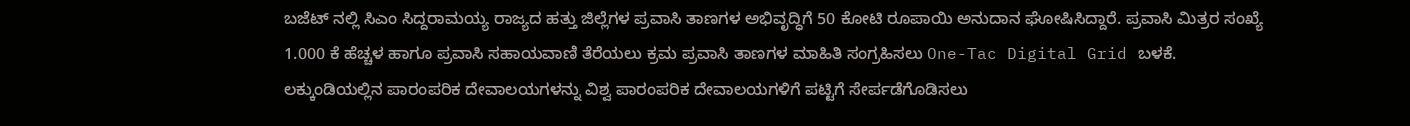ಬಜೆಟ್ ನಲ್ಲಿ ಸಿಎಂ ಸಿದ್ದರಾಮಯ್ಯ ರಾಜ್ಯದ ಹತ್ತು ಜಿಲ್ಲೆಗಳ ಪ್ರವಾಸಿ ತಾಣಗಳ ಅಭಿವೃದ್ಧಿಗೆ 50 ಕೋಟಿ ರೂಪಾಯಿ ಅನುದಾನ ಘೋಷಿಸಿದ್ದಾರೆ. ಪ್ರವಾಸಿ ಮಿತ್ರರ ಸಂಖ್ಯೆ 1.000 ಕೆ ಹೆಚ್ಚಳ ಹಾಗೂ ಪ್ರವಾಸಿ ಸಹಾಯವಾಣಿ ತೆರೆಯಲು ಕ್ರಮ ಪ್ರವಾಸಿ ತಾಣಗಳ ಮಾಹಿತಿ ಸಂಗ್ರಹಿಸಲು One-Tac Digital Grid ಬಳಕೆ. ಲಕ್ಕುಂಡಿಯಲ್ಲಿನ ಪಾರಂಪರಿಕ ದೇವಾಲಯಗಳನ್ನು ವಿಶ್ವ ಪಾರಂಪರಿಕ ದೇವಾಲಯಗಳಿಗೆ ಪಟ್ಟಿಗೆ ಸೇರ್ಪಡೆಗೊಡಿಸಲು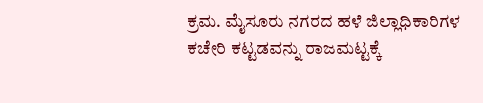ಕ್ರಮ. ಮೈಸೂರು ನಗರದ ಹಳೆ ಜಿಲ್ಲಾಧಿಕಾರಿಗಳ ಕಚೇರಿ ಕಟ್ಟಡವನ್ನು ರಾಜಮಟ್ಟಕ್ಕೆ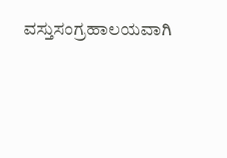ವಸ್ತುಸಂಗ್ರಹಾಲಯವಾಗಿ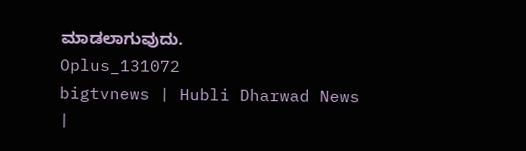ಮಾಡಲಾಗುವುದು.
Oplus_131072
bigtvnews | Hubli Dharwad News |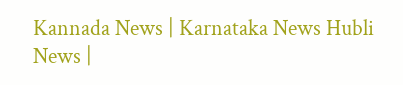Kannada News | Karnataka News Hubli News |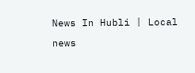News In Hubli | Local news